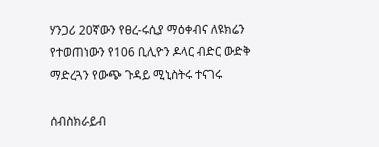ሃንጋሪ 20ኛውን የፀረ-ሩሲያ ማዕቀብና ለዩክሬን የተወጠነውን የ106 ቢሊዮን ዶላር ብድር ውድቅ ማድረጓን የውጭ ጉዳይ ሚኒስትሩ ተናገሩ

ሰብስክራይብ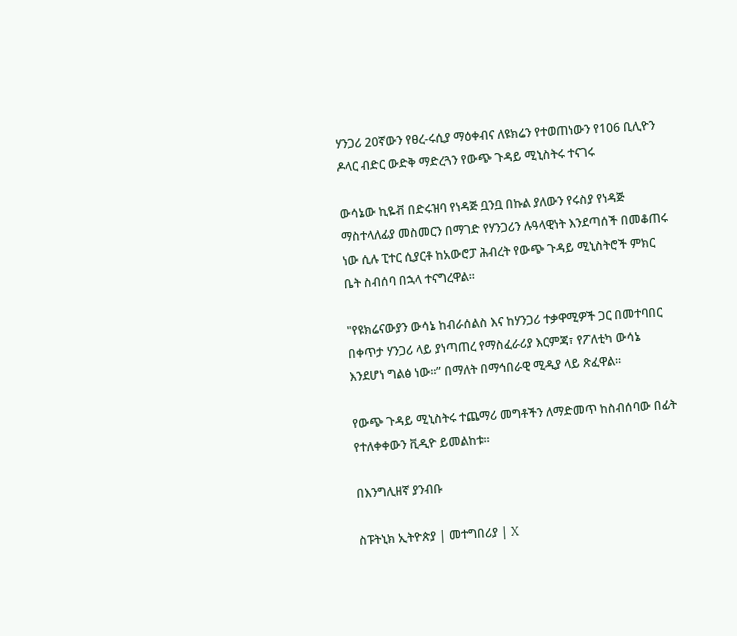ሃንጋሪ 20ኛውን የፀረ-ሩሲያ ማዕቀብና ለዩክሬን የተወጠነውን የ106 ቢሊዮን ዶላር ብድር ውድቅ ማድረጓን የውጭ ጉዳይ ሚኒስትሩ ተናገሩ

ውሳኔው ኪዬቭ በድሩዝባ የነዳጅ ቧንቧ በኩል ያለውን የሩስያ የነዳጅ ማስተላለፊያ መስመርን በማገድ የሃንጋሪን ሉዓላዊነት እንደጣሰች በመቆጠሩ ነው ሲሉ ፒተር ሲያርቶ ከአውሮፓ ሕብረት የውጭ ጉዳይ ሚኒስትሮች ምክር ቤት ስብሰባ በኋላ ተናግረዋል፡፡

"የዩክሬናውያን ውሳኔ ከብራሰልስ እና ከሃንጋሪ ተቃዋሚዎች ጋር በመተባበር በቀጥታ ሃንጋሪ ላይ ያነጣጠረ የማስፈራሪያ እርምጃ፣ የፖለቲካ ውሳኔ እንደሆነ ግልፅ ነው፡፡” በማለት በማኅበራዊ ሚዲያ ላይ ጽፈዋል፡፡

የውጭ ጉዳይ ሚኒስትሩ ተጨማሪ መግቶችን ለማድመጥ ከስብሰባው በፊት የተለቀቀውን ቪዲዮ ይመልከቱ።

በእንግሊዘኛ ያንብቡ

ስፑትኒክ ኢትዮጵያ | መተግበሪያ | X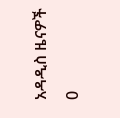አዳዲስ ዜናዎች
0